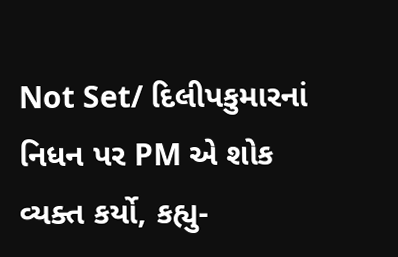Not Set/ દિલીપકુમારનાં નિધન પર PM એ શોક વ્યક્ત કર્યો, કહ્યુ-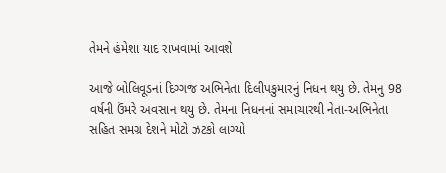તેમને હંમેશા યાદ રાખવામાં આવશે

આજે બોલિવૂડનાં દિગ્ગજ અભિનેતા દિલીપકુમારનું નિધન થયુ છે. તેમનુ 98 વર્ષની ઉંમરે અવસાન થયુ છે. તેમના નિધનનાં સમાચારથી નેતા-અભિનેતા સહિત સમગ્ર દેશને મોટો ઝટકો લાગ્યો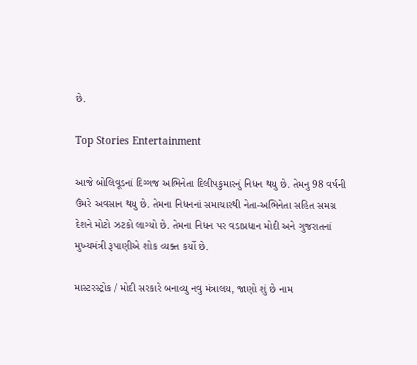છે.

Top Stories Entertainment

આજે બોલિવૂડનાં દિગ્ગજ અભિનેતા દિલીપકુમારનું નિધન થયુ છે. તેમનુ 98 વર્ષની ઉંમરે અવસાન થયુ છે. તેમના નિધનનાં સમાચારથી નેતા-અભિનેતા સહિત સમગ્ર દેશને મોટો ઝટકો લાગ્યો છે. તેમના નિધન પર વડાપ્રધાન મોદી અને ગુજરાતનાં મુખ્યમંત્રી રૂપાણીએ શોક વ્યક્ત કર્યો છે.

માસ્ટરસ્ટ્રોક / મોદી સરકારે બનાવ્યુ નવુ મંત્રાલય, જાણો શું છે નામ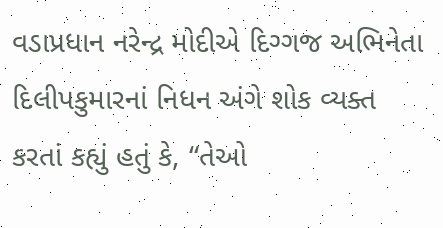વડાપ્રધાન નરેન્દ્ર મોદીએ દિગ્ગજ અભિનેતા દિલીપકુમારનાં નિધન અંગે શોક વ્યક્ત કરતાં કહ્યું હતું કે, “તેઓ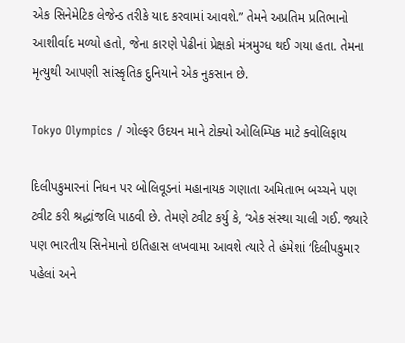એક સિનેમેટિક લેજેન્ડ તરીકે યાદ કરવામાં આવશે.” તેમને અપ્રતિમ પ્રતિભાનો આશીર્વાદ મળ્યો હતો, જેના કારણે પેઢીનાં પ્રેક્ષકો મંત્રમુગ્ધ થઈ ગયા હતા. તેમના મૃત્યુથી આપણી સાંસ્કૃતિક દુનિયાને એક નુકસાન છે.

Tokyo Olympics / ગોલ્ફર ઉદયન માને ટોક્યો ઓલિમ્પિક માટે ક્વોલિફાય

દિલીપકુમારનાં નિધન પર બોલિવૂડનાં મહાનાયક ગણાતા અમિતાભ બચ્ચને પણ ટ્વીટ કરી શ્રદ્ધાંજલિ પાઠવી છે. તેમણે ટ્વીટ કર્યુ કે, ‘એક સંસ્થા ચાલી ગઈ. જ્યારે પણ ભારતીય સિનેમાનો ઇતિહાસ લખવામા આવશે ત્યારે તે હંમેશાં ‘દિલીપકુમાર પહેલાં અને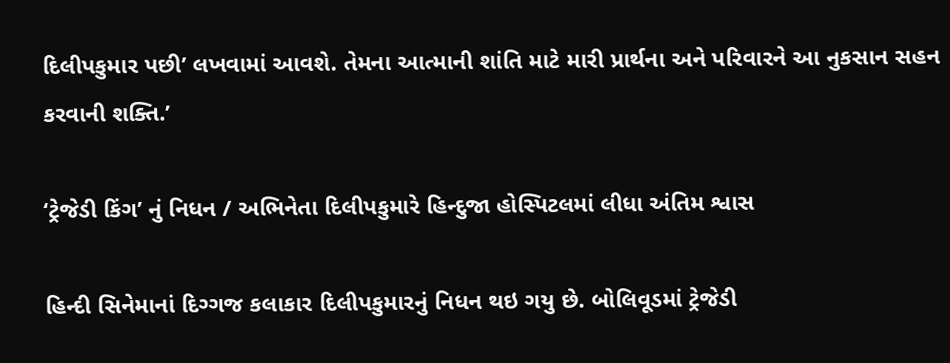દિલીપકુમાર પછી’ લખવામાં આવશે. તેમના આત્માની શાંતિ માટે મારી પ્રાર્થના અને પરિવારને આ નુકસાન સહન કરવાની શક્તિ.’

‘ટ્રેજેડી કિંગ’ નું નિધન / અભિનેતા દિલીપકુમારે હિન્દુજા હોસ્પિટલમાં લીધા અંતિમ શ્વાસ

હિન્દી સિનેમાનાં દિગ્ગજ કલાકાર દિલીપકુમારનું નિધન થઇ ગયુ છે. બોલિવૂડમાં ટ્રેજેડી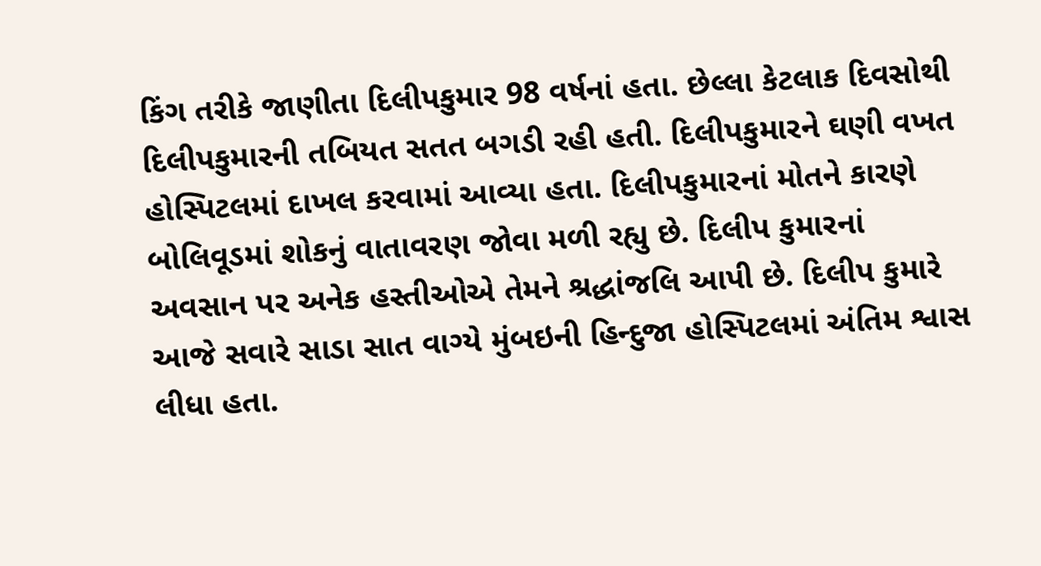કિંગ તરીકે જાણીતા દિલીપકુમાર 98 વર્ષનાં હતા. છેલ્લા કેટલાક દિવસોથી દિલીપકુમારની તબિયત સતત બગડી રહી હતી. દિલીપકુમારને ઘણી વખત હોસ્પિટલમાં દાખલ કરવામાં આવ્યા હતા. દિલીપકુમારનાં મોતને કારણે બોલિવૂડમાં શોકનું વાતાવરણ જોવા મળી રહ્યુ છે. દિલીપ કુમારનાં અવસાન પર અનેક હસ્તીઓએ તેમને શ્રદ્ધાંજલિ આપી છે. દિલીપ કુમારે આજે સવારે સાડા સાત વાગ્યે મુંબઇની હિન્દુજા હોસ્પિટલમાં અંતિમ શ્વાસ લીધા હતા.